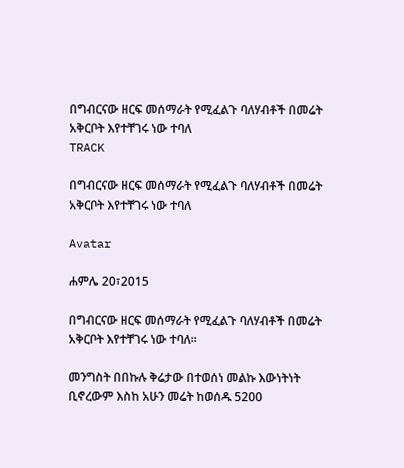በግብርናው ዘርፍ መሰማራት የሚፈልጉ ባለሃብቶች በመሬት አቅርቦት እየተቸገሩ ነው ተባለ
TRACK

በግብርናው ዘርፍ መሰማራት የሚፈልጉ ባለሃብቶች በመሬት አቅርቦት እየተቸገሩ ነው ተባለ

Avatar

ሐምሌ 20፣2015

በግብርናው ዘርፍ መሰማራት የሚፈልጉ ባለሃብቶች በመሬት አቅርቦት እየተቸገሩ ነው ተባለ።

መንግስት በበኩሉ ቅሬታው በተወሰነ መልኩ እውነትነት ቢኖረውም እስከ አሁን መሬት ከወሰዱ 5200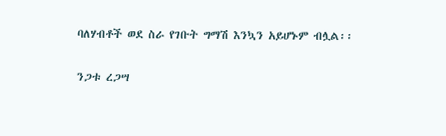ባለሃብቶች ወደ ስራ የገቡት ግማሽ እንኳን አይሆኑም ብሏል፡፡

ንጋቱ ረጋሣ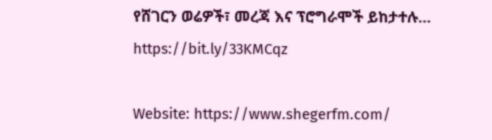የሸገርን ወሬዎች፣ መረጃ እና ፕሮግራሞች ይከታተሉ… https://bit.ly/33KMCqz

Website: https://www.shegerfm.com/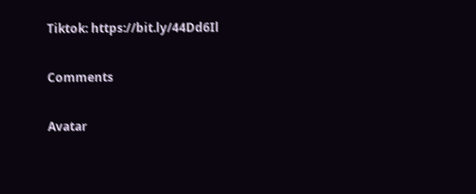Tiktok: https://bit.ly/44Dd6Il

Comments

Avatar